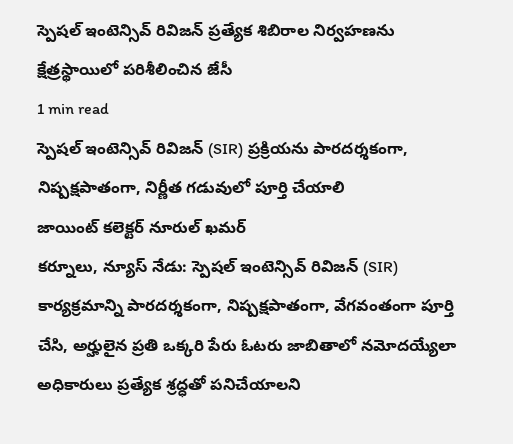స్పెషల్ ఇంటెన్సివ్ రివిజన్ ప్రత్యేక శిబిరాల నిర్వహణను క్షేత్రస్థాయిలో పరిశీలించిన జేసీ
1 min read
స్పెషల్ ఇంటెన్సివ్ రివిజన్ (SIR) ప్రక్రియను పారదర్శకంగా, నిష్పక్షపాతంగా, నిర్ణీత గడువులో పూర్తి చేయాలి
జాయింట్ కలెక్టర్ నూరుల్ ఖమర్
కర్నూలు, న్యూస్ నేడు: స్పెషల్ ఇంటెన్సివ్ రివిజన్ (SIR) కార్యక్రమాన్ని పారదర్శకంగా, నిష్పక్షపాతంగా, వేగవంతంగా పూర్తి చేసి, అర్హులైన ప్రతి ఒక్కరి పేరు ఓటరు జాబితాలో నమోదయ్యేలా అధికారులు ప్రత్యేక శ్రద్ధతో పనిచేయాలని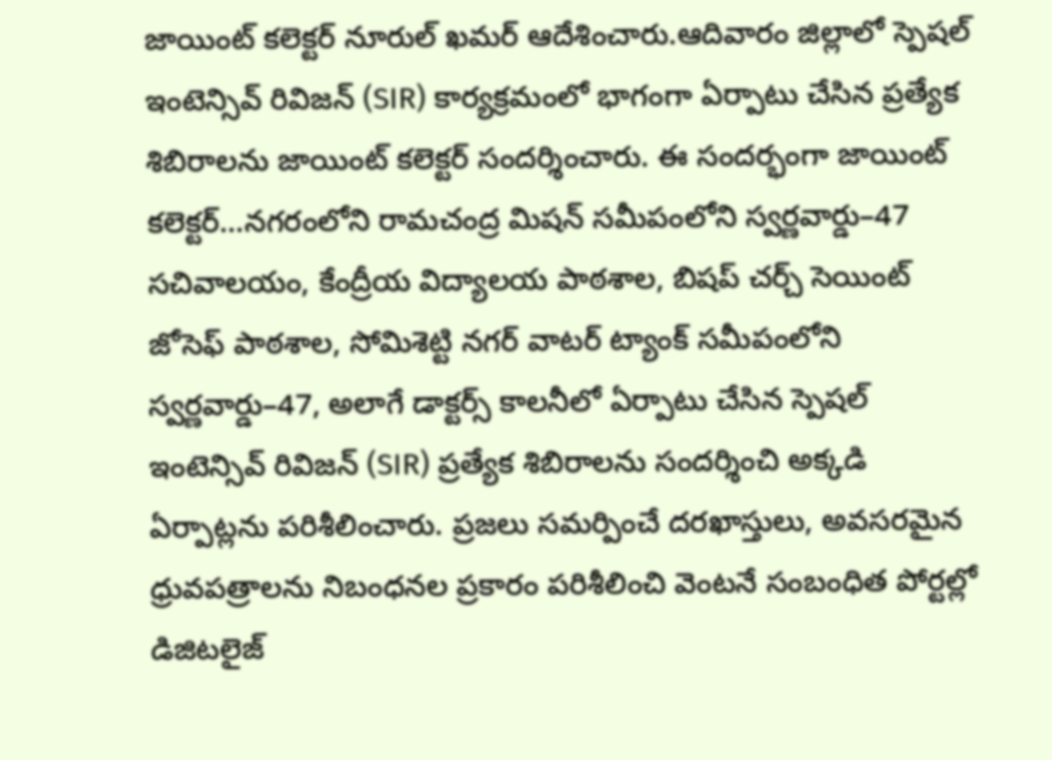జాయింట్ కలెక్టర్ నూరుల్ ఖమర్ ఆదేశించారు.ఆదివారం జిల్లాలో స్పెషల్ ఇంటెన్సివ్ రివిజన్ (SIR) కార్యక్రమంలో భాగంగా ఏర్పాటు చేసిన ప్రత్యేక శిబిరాలను జాయింట్ కలెక్టర్ సందర్శించారు. ఈ సందర్భంగా జాయింట్ కలెక్టర్…నగరంలోని రామచంద్ర మిషన్ సమీపంలోని స్వర్ణవార్డు–47 సచివాలయం, కేంద్రీయ విద్యాలయ పాఠశాల, బిషప్ చర్చ్ సెయింట్ జోసెఫ్ పాఠశాల, సోమిశెట్టి నగర్ వాటర్ ట్యాంక్ సమీపంలోని స్వర్ణవార్డు–47, అలాగే డాక్టర్స్ కాలనీలో ఏర్పాటు చేసిన స్పెషల్ ఇంటెన్సివ్ రివిజన్ (SIR) ప్రత్యేక శిబిరాలను సందర్శించి అక్కడి ఏర్పాట్లను పరిశీలించారు. ప్రజలు సమర్పించే దరఖాస్తులు, అవసరమైన ధ్రువపత్రాలను నిబంధనల ప్రకారం పరిశీలించి వెంటనే సంబంధిత పోర్టల్లో డిజిటలైజ్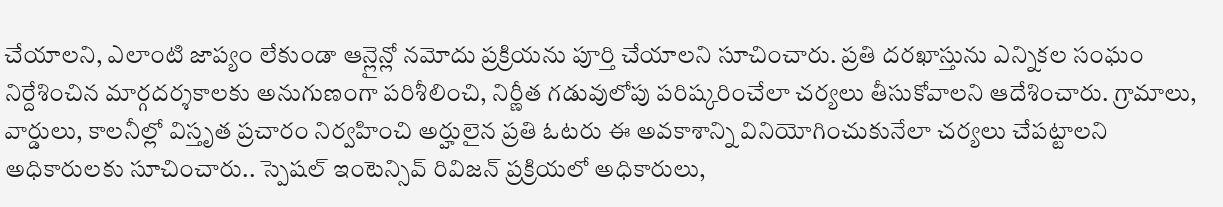చేయాలని, ఎలాంటి జాప్యం లేకుండా ఆన్లైన్లో నమోదు ప్రక్రియను పూర్తి చేయాలని సూచించారు. ప్రతి దరఖాస్తును ఎన్నికల సంఘం నిర్దేశించిన మార్గదర్శకాలకు అనుగుణంగా పరిశీలించి, నిర్ణీత గడువులోపు పరిష్కరించేలా చర్యలు తీసుకోవాలని ఆదేశించారు. గ్రామాలు, వార్డులు, కాలనీల్లో విస్తృత ప్రచారం నిర్వహించి అర్హులైన ప్రతి ఓటరు ఈ అవకాశాన్ని వినియోగించుకునేలా చర్యలు చేపట్టాలని అధికారులకు సూచించారు.. స్పెషల్ ఇంటెన్సివ్ రివిజన్ ప్రక్రియలో అధికారులు,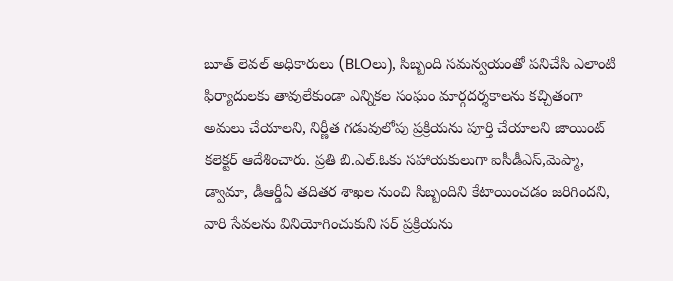బూత్ లెవల్ అధికారులు (BLOలు), సిబ్బంది సమన్వయంతో పనిచేసి ఎలాంటి ఫిర్యాదులకు తావులేకుండా ఎన్నికల సంఘం మార్గదర్శకాలను కచ్చితంగా అమలు చేయాలని, నిర్ణీత గడువులోపు ప్రక్రియను పూర్తి చేయాలని జాయింట్ కలెక్టర్ ఆదేశించారు. ప్రతి బి.ఎల్.ఓకు సహాయకులుగా ఐసీడీఎస్,మెప్మా, డ్వామా, డీఆర్డీఏ తదితర శాఖల నుంచి సిబ్బందిని కేటాయించడం జరిగిందని, వారి సేవలను వినియోగించుకుని సర్ ప్రక్రియను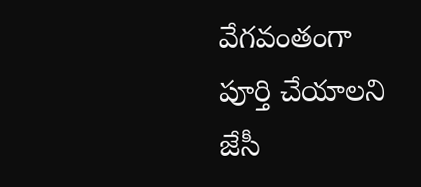వేగవంతంగా పూర్తి చేయాలని జేసీ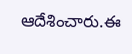ఆదేశించారు.ఈ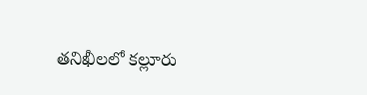తనిఖీలలో కల్లూరు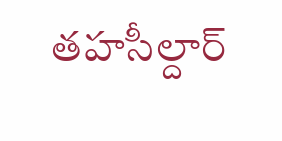తహసీల్దార్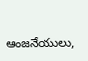ఆంజనేయులు,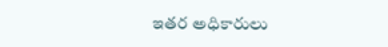ఇతర అధికారులు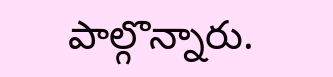పాల్గొన్నారు.